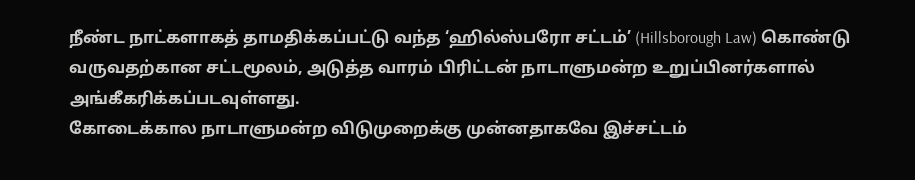நீண்ட நாட்களாகத் தாமதிக்கப்பட்டு வந்த ‘ஹில்ஸ்பரோ சட்டம்’ (Hillsborough Law) கொண்டு வருவதற்கான சட்டமூலம், அடுத்த வாரம் பிரிட்டன் நாடாளுமன்ற உறுப்பினர்களால் அங்கீகரிக்கப்படவுள்ளது.
கோடைக்கால நாடாளுமன்ற விடுமுறைக்கு முன்னதாகவே இச்சட்டம்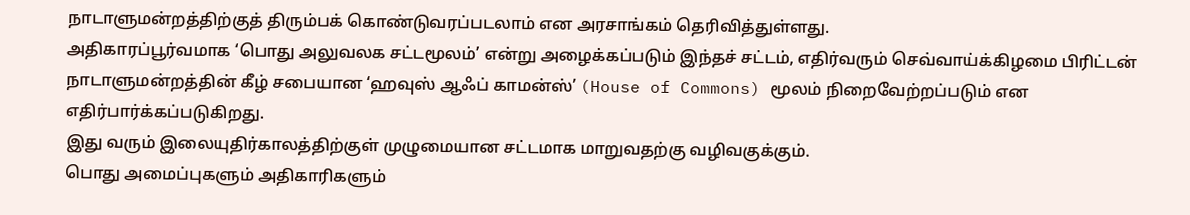நாடாளுமன்றத்திற்குத் திரும்பக் கொண்டுவரப்படலாம் என அரசாங்கம் தெரிவித்துள்ளது.
அதிகாரப்பூர்வமாக ‘பொது அலுவலக சட்டமூலம்’ என்று அழைக்கப்படும் இந்தச் சட்டம், எதிர்வரும் செவ்வாய்க்கிழமை பிரிட்டன் நாடாளுமன்றத்தின் கீழ் சபையான ‘ஹவுஸ் ஆஃப் காமன்ஸ்’ (House of Commons) மூலம் நிறைவேற்றப்படும் என எதிர்பார்க்கப்படுகிறது.
இது வரும் இலையுதிர்காலத்திற்குள் முழுமையான சட்டமாக மாறுவதற்கு வழிவகுக்கும்.
பொது அமைப்புகளும் அதிகாரிகளும்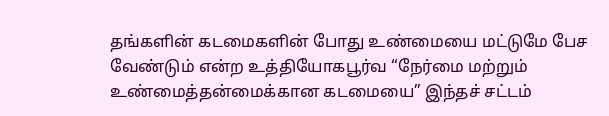தங்களின் கடமைகளின் போது உண்மையை மட்டுமே பேச வேண்டும் என்ற உத்தியோகபூர்வ “நேர்மை மற்றும் உண்மைத்தன்மைக்கான கடமையை” இந்தச் சட்டம்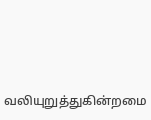வலியுறுத்துகின்றமை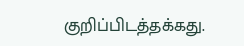குறிப்பிடத்தக்கது.